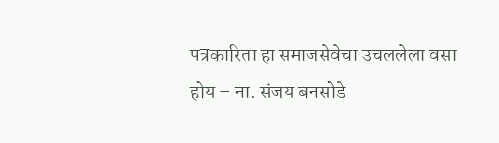पत्रकारिता हा समाजसेवेचा उचललेला वसा होय – ना. संजय बनसोडे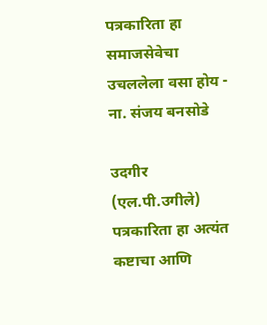पत्रकारिता हा समाजसेवेचा उचललेला वसा होय - ना. संजय बनसोडे

उदगीर (एल.पी.उगीले) पत्रकारिता हा अत्यंत कष्टाचा आणि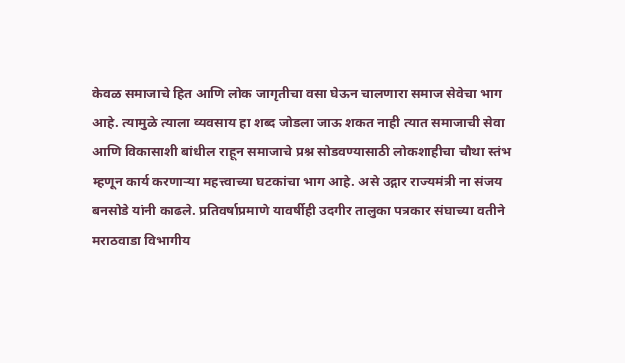केवळ समाजाचे हित आणि लोक जागृतीचा वसा घेऊन चालणारा समाज सेवेचा भाग आहे. त्यामुळे त्याला व्यवसाय हा शब्द जोडला जाऊ शकत नाही त्यात समाजाची सेवा आणि विकासाशी बांधील राहून समाजाचे प्रश्न सोडवण्यासाठी लोकशाहीचा चौथा स्तंभ म्हणून कार्य करणाऱ्या महत्त्वाच्या घटकांचा भाग आहे. असे उद्गार राज्यमंत्री ना संजय बनसोडे यांनी काढले. प्रतिवर्षाप्रमाणे यावर्षीही उदगीर तालुका पत्रकार संघाच्या वतीने मराठवाडा विभागीय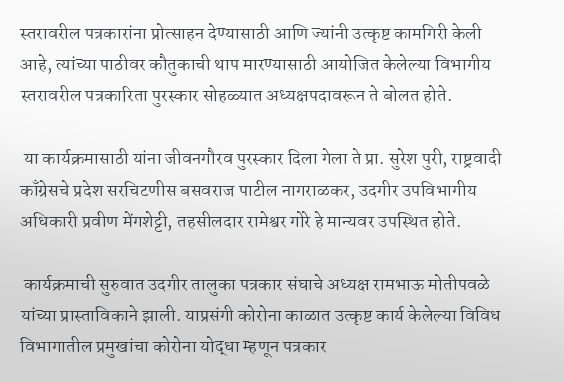स्तरावरील पत्रकारांना प्रोत्साहन देण्यासाठी आणि ज्यांनी उत्कृष्ट कामगिरी केली आहे, त्यांच्या पाठीवर कौतुकाची थाप मारण्यासाठी आयोजित केलेल्या विभागीय स्तरावरील पत्रकारिता पुरस्कार सोहळ्यात अध्यक्षपदावरून ते बोलत होते.

 या कार्यक्रमासाठी यांना जीवनगौरव पुरस्कार दिला गेला ते प्रा. सुरेश पुरी, राष्ट्रवादी काँग्रेसचे प्रदेश सरचिटणीस बसवराज पाटील नागराळकर, उदगीर उपविभागीय अधिकारी प्रवीण मेंगशेट्टी, तहसीलदार रामेश्वर गोरे हे मान्यवर उपस्थित होते.

 कार्यक्रमाची सुरुवात उदगीर तालुका पत्रकार संघाचे अध्यक्ष रामभाऊ मोतीपवळे यांच्या प्रास्ताविकाने झाली. याप्रसंगी कोरोना काळात उत्कृष्ट कार्य केलेल्या विविध विभागातील प्रमुखांचा कोरोना योद्धा म्हणून पत्रकार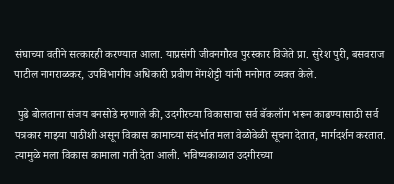संघाच्या वतीने सत्कारही करण्यात आला. याप्रसंगी जीवनगौरव पुरस्कार विजेते प्रा. सुरेश पुरी, बसवराज पाटील नागराळकर, उपविभागीय अधिकारी प्रवीण मेंगशेट्टी यांनी मनोगत व्यक्त केले.

 पुढे बोलताना संजय बनसोडे म्हणाले की, उदगीरच्या विकासाचा सर्व बॅकलॉग भरून काढण्यासाठी सर्व पत्रकार माझ्या पाठीशी असून विकास कामाच्या संदर्भात मला वेळोवेळी सूचना देतात, मार्गदर्शन करतात. त्यामुळे मला विकास कामाला गती देता आली. भविष्यकाळात उदगीरच्या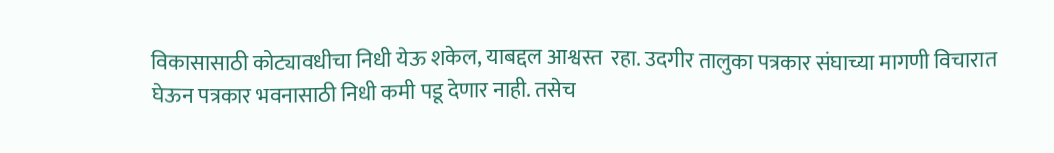विकासासाठी कोट्यावधीचा निधी येऊ शकेल, याबद्दल आश्वस्त  रहा. उदगीर तालुका पत्रकार संघाच्या मागणी विचारात घेऊन पत्रकार भवनासाठी निधी कमी पडू देणार नाही. तसेच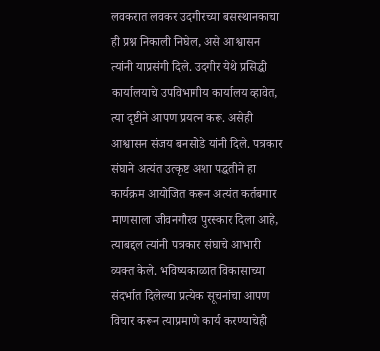लवकरात लवकर उदगीरच्या बसस्थानकाचा ही प्रश्न निकाली निघेल, असे आश्वासन त्यांनी याप्रसंगी दिले. उदगीर येथे प्रसिद्धी कार्यालयाचे उपविभागीय कार्यालय व्हावेत, त्या दृष्टीने आपण प्रयत्न करू. असेही आश्वासन संजय बनसोडे यांनी दिले. पत्रकार संघाने अत्यंत उत्कृष्ट अशा पद्धतीने हा कार्यक्रम आयोजित करून अत्यंत कर्तबगार माणसाला जीवनगौरव पुरस्कार दिला आहे, त्याबद्दल त्यांनी पत्रकार संघाचे आभारी व्यक्त केले. भविष्यकाळात विकासाच्या संदर्भात दिलेल्या प्रत्येक सूचनांचा आपण विचार करून त्याप्रमाणे कार्य करण्याचेही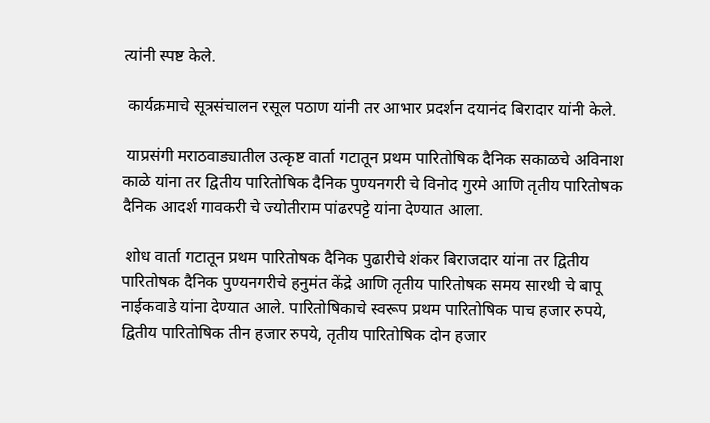त्यांनी स्पष्ट केले.

 कार्यक्रमाचे सूत्रसंचालन रसूल पठाण यांनी तर आभार प्रदर्शन दयानंद बिरादार यांनी केले.

 याप्रसंगी मराठवाड्यातील उत्कृष्ट वार्ता गटातून प्रथम पारितोषिक दैनिक सकाळचे अविनाश काळे यांना तर द्वितीय पारितोषिक दैनिक पुण्यनगरी चे विनोद गुरमे आणि तृतीय पारितोषक दैनिक आदर्श गावकरी चे ज्योतीराम पांढरपट्टे यांना देण्यात आला.

 शोध वार्ता गटातून प्रथम पारितोषक दैनिक पुढारीचे शंकर बिराजदार यांना तर द्वितीय पारितोषक दैनिक पुण्यनगरीचे हनुमंत केंद्रे आणि तृतीय पारितोषक समय सारथी चे बापू नाईकवाडे यांना देण्यात आले. पारितोषिकाचे स्वरूप प्रथम पारितोषिक पाच हजार रुपये, द्वितीय पारितोषिक तीन हजार रुपये, तृतीय पारितोषिक दोन हजार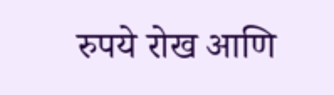रुपये रोख आणि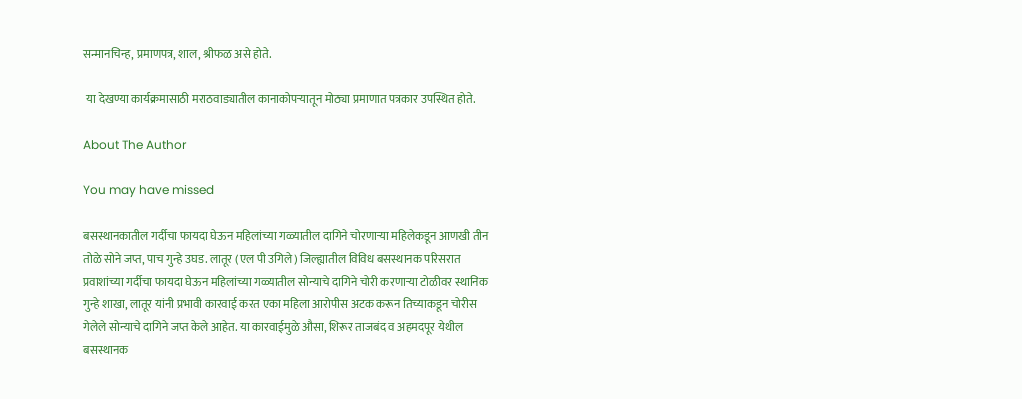सन्मानचिन्ह, प्रमाणपत्र, शाल, श्रीफळ असे होते.

 या देखण्या कार्यक्रमासाठी मराठवाड्यातील कानाकोपऱ्यातून मोठ्या प्रमाणात पत्रकार उपस्थित होते.

About The Author

You may have missed

बसस्थानकातील गर्दीचा फायदा घेऊन महिलांच्या गळ्यातील दागिने चोरणाऱ्या महिलेकडून आणखी तीन तोळे सोने जप्त, पाच गुन्हे उघड. लातूर (एल पी उगिले) जिल्ह्यातील विविध बसस्थानक परिसरात प्रवाशांच्या गर्दीचा फायदा घेऊन महिलांच्या गळ्यातील सोन्याचे दागिने चोरी करणाऱ्या टोळीवर स्थानिक गुन्हे शाखा, लातूर यांनी प्रभावी कारवाई करत एका महिला आरोपीस अटक करून तिच्याकडून चोरीस गेलेले सोन्याचे दागिने जप्त केले आहेत. या कारवाईमुळे औसा, शिरूर ताजबंद व अहमदपूर येथील बसस्थानक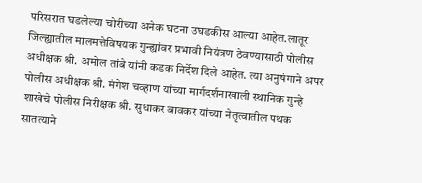परिसरात घडलेल्या चोरीच्या अनेक घटना उघडकीस आल्या आहेत.लातूर जिल्ह्यातील मालमत्तेविषयक गुन्ह्यांवर प्रभावी नियंत्रण ठेवण्यासाठी पोलीस अधीक्षक श्री. अमोल तांबे यांनी कडक निर्देश दिले आहेत. त्या अनुषंगाने अपर पोलीस अधीक्षक श्री. मंगेश चव्हाण यांच्या मार्गदर्शनाखाली स्थानिक गुन्हे शाखेचे पोलीस निरीक्षक श्री. सुधाकर बावकर यांच्या नेतृत्वातील पथक सातत्याने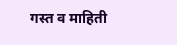गस्त व माहिती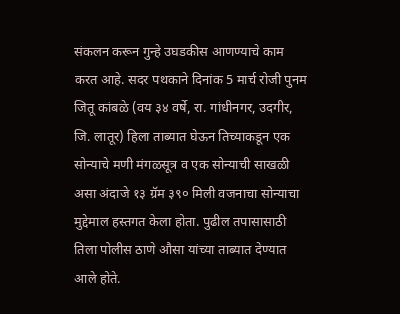संकलन करून गुन्हे उघडकीस आणण्याचे काम करत आहे. सदर पथकाने दिनांक 5 मार्च रोजी पुनम जितू कांबळे (वय ३४ वर्षे, रा. गांधीनगर, उदगीर, जि. लातूर) हिला ताब्यात घेऊन तिच्याकडून एक सोन्याचे मणी मंगळसूत्र व एक सोन्याची साखळी असा अंदाजे १३ ग्रॅम ३९० मिली वजनाचा सोन्याचा मुद्देमाल हस्तगत केला होता. पुढील तपासासाठी तिला पोलीस ठाणे औसा यांच्या ताब्यात देण्यात आले होते.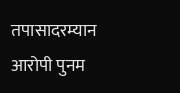तपासादरम्यान आरोपी पुनम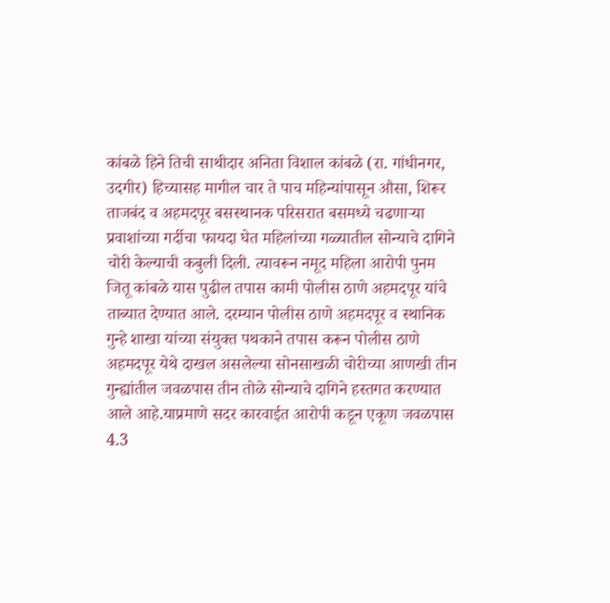कांबळे हिने तिची साथीदार अनिता विशाल कांबळे (रा. गांधीनगर, उदगीर) हिच्यासह मागील चार ते पाच महिन्यांपासून औसा, शिरूर ताजबंद व अहमदपूर बसस्थानक परिसरात बसमध्ये चढणाऱ्या प्रवाशांच्या गर्दीचा फायदा घेत महिलांच्या गळ्यातील सोन्याचे दागिने चोरी केल्याची कबुली दिली. त्यावरून नमूद महिला आरोपी पुनम जितू कांबळे यास पुढील तपास कामी पोलीस ठाणे अहमदपूर यांचे ताब्यात देण्यात आले. दरम्यान पोलीस ठाणे अहमदपूर व स्थानिक गुन्हे शाखा यांच्या संयुक्त पथकाने तपास करून पोलीस ठाणे अहमदपूर येथे दाखल असलेल्या सोनसाखळी चोरीच्या आणखी तीन गुन्ह्यांतील जवळपास तीन तोळे सोन्याचे दागिने हस्तगत करण्यात आले आहे.याप्रमाणे सदर कारवाईत आरोपी कडून एकूण जवळपास 4.3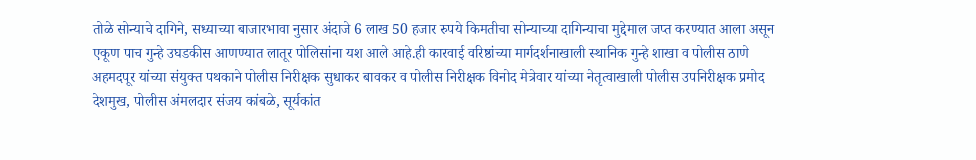तोळे सोन्याचे दागिने, सध्याच्या बाजारभावा नुसार अंदाजे 6 लाख 50 हजार रुपये किमतीचा सोन्याच्या दागिन्याचा मुद्देमाल जप्त करण्यात आला असून एकूण पाच गुन्हे उघडकीस आणण्यात लातूर पोलिसांना यश आले आहे.ही कारवाई वरिष्ठांच्या मार्गदर्शनाखाली स्थानिक गुन्हे शाखा व पोलीस ठाणे अहमदपूर यांच्या संयुक्त पथकाने पोलीस निरीक्षक सुधाकर बावकर व पोलीस निरीक्षक विनोद मेत्रेवार यांच्या नेतृत्वाखाली पोलीस उपनिरीक्षक प्रमोद देशमुख, पोलीस अंमलदार संजय कांबळे, सूर्यकांत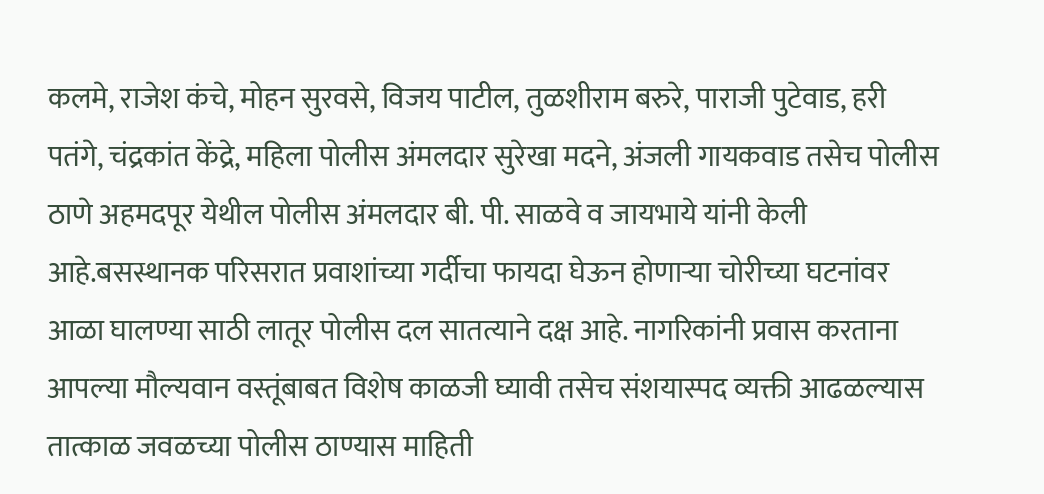कलमे, राजेश कंचे, मोहन सुरवसे, विजय पाटील, तुळशीराम बरुरे, पाराजी पुटेवाड, हरी पतंगे, चंद्रकांत केंद्रे, महिला पोलीस अंमलदार सुरेखा मदने, अंजली गायकवाड तसेच पोलीस ठाणे अहमदपूर येथील पोलीस अंमलदार बी. पी. साळवे व जायभाये यांनी केली आहे.बसस्थानक परिसरात प्रवाशांच्या गर्दीचा फायदा घेऊन होणाऱ्या चोरीच्या घटनांवर आळा घालण्या साठी लातूर पोलीस दल सातत्याने दक्ष आहे. नागरिकांनी प्रवास करताना आपल्या मौल्यवान वस्तूंबाबत विशेष काळजी घ्यावी तसेच संशयास्पद व्यक्ती आढळल्यास तात्काळ जवळच्या पोलीस ठाण्यास माहिती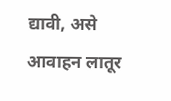द्यावी, असे आवाहन लातूर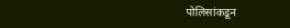पोलिसांकडून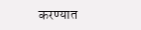करण्यात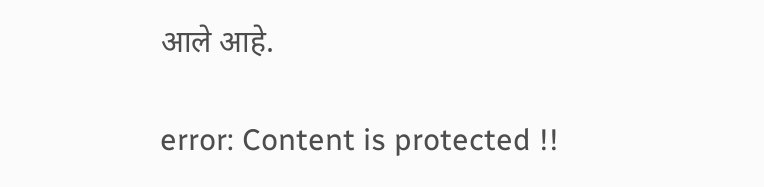आले आहे.

error: Content is protected !!